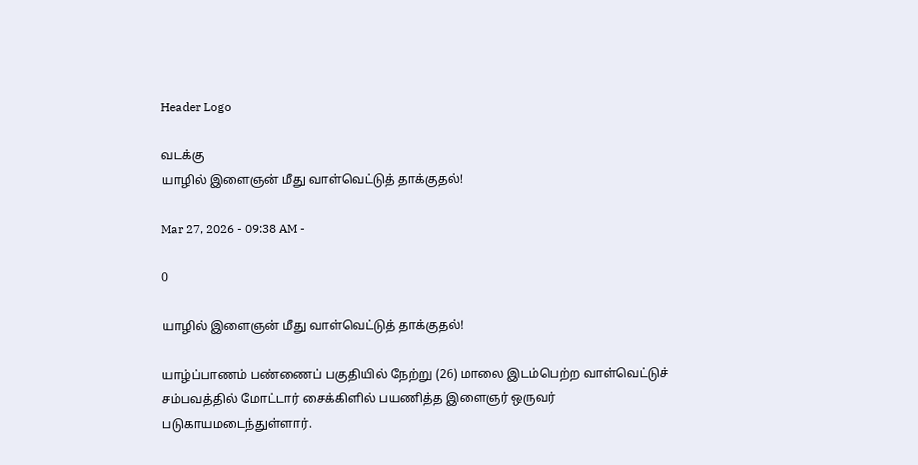Header Logo

வடக்கு
யாழில் இளைஞன் மீது வாள்வெட்டுத் தாக்குதல்!

Mar 27, 2026 - 09:38 AM -

0

யாழில் இளைஞன் மீது வாள்வெட்டுத் தாக்குதல்!

யாழ்ப்பாணம் பண்ணைப் பகுதியில் நேற்று (26) மாலை இடம்பெற்ற வாள்வெட்டுச் சம்பவத்தில் மோட்டார் சைக்கிளில் பயணித்த இளைஞர் ஒருவர் படுகாயமடைந்துள்ளார்.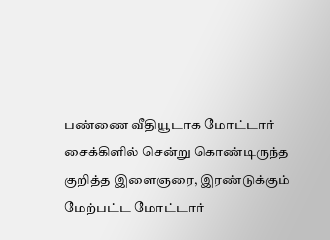பண்ணை வீதியூடாக மோட்டார் சைக்கிளில் சென்று கொண்டிருந்த குறித்த இளைஞரை, இரண்டுக்கும் மேற்பட்ட மோட்டார்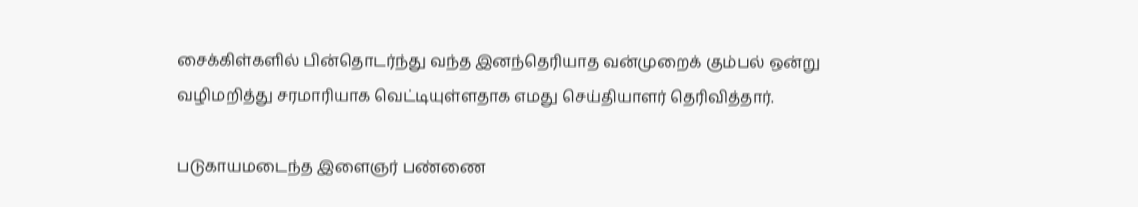சைக்கிள்களில் பின்தொடர்ந்து வந்த இனந்தெரியாத வன்முறைக் கும்பல் ஒன்று வழிமறித்து சரமாரியாக வெட்டியுள்ளதாக எமது செய்தியாளர் தெரிவித்தார்.

படுகாயமடைந்த இளைஞர் பண்ணை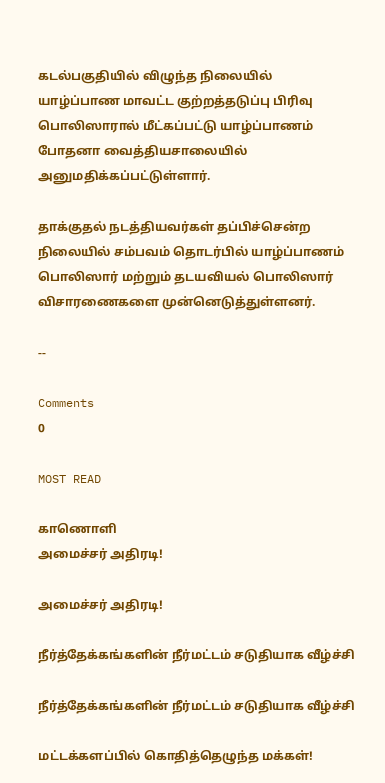கடல்பகுதியில் விழுந்த நிலையில் யாழ்ப்பாண மாவட்ட குற்றத்தடுப்பு பிரிவு பொலிஸாரால் மீட்கப்பட்டு யாழ்ப்பாணம் போதனா வைத்தியசாலையில் அனுமதிக்கப்பட்டுள்ளார்.

தாக்குதல் நடத்தியவர்கள் தப்பிச்சென்ற நிலையில் சம்பவம் தொடர்பில் யாழ்ப்பாணம் பொலிஸார் மற்றும் தடயவியல் பொலிஸார் விசாரணைகளை முன்னெடுத்துள்ளனர்.

--

Comments
0

MOST READ

காணொளி
அமைச்சர் அதிரடி!

அமைச்சர் அதிரடி!

நீர்த்தேக்கங்களின் நீர்மட்டம் சடுதியாக வீழ்ச்சி

நீர்த்தேக்கங்களின் நீர்மட்டம் சடுதியாக வீழ்ச்சி

மட்டக்களப்பில் கொதித்தெழுந்த மக்கள்!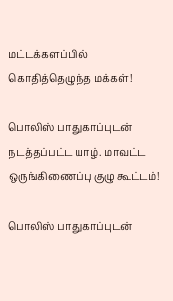மட்டக்களப்பில் கொதித்தெழுந்த மக்கள்!

பொலிஸ் பாதுகாப்புடன் நடத்தப்பட்ட யாழ். மாவட்ட ஒருங்கிணைப்பு குழு கூட்டம்!

பொலிஸ் பாதுகாப்புடன்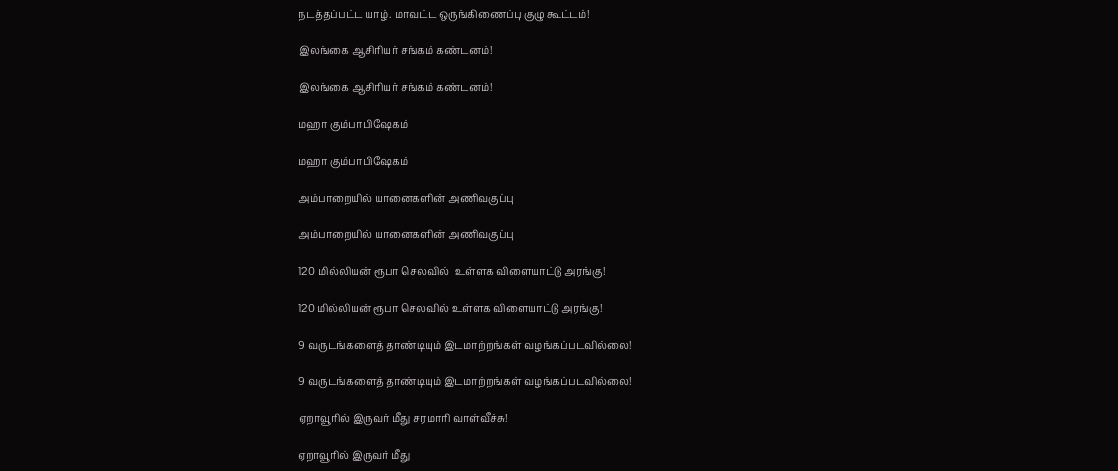நடத்தப்பட்ட யாழ். மாவட்ட ஒருங்கிணைப்பு குழு கூட்டம்!

இலங்கை ஆசிரியர் சங்கம் கண்டனம்!

இலங்கை ஆசிரியர் சங்கம் கண்டனம்!

மஹா கும்பாபிஷேகம்

மஹா கும்பாபிஷேகம்

அம்பாறையில் யானைகளின் அணிவகுப்பு

அம்பாறையில் யானைகளின் அணிவகுப்பு

120 மில்லியன் ரூபா செலவில்  உள்ளக விளையாட்டு அரங்கு!

120 மில்லியன் ரூபா செலவில் உள்ளக விளையாட்டு அரங்கு!

9 வருடங்களைத் தாண்டியும் இடமாற்றங்கள் வழங்கப்படவில்லை!

9 வருடங்களைத் தாண்டியும் இடமாற்றங்கள் வழங்கப்படவில்லை!

ஏறாவூரில் இருவர் மீது சரமாரி வாள்வீச்சு!

ஏறாவூரில் இருவர் மீது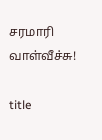சரமாரி வாள்வீச்சு!

title